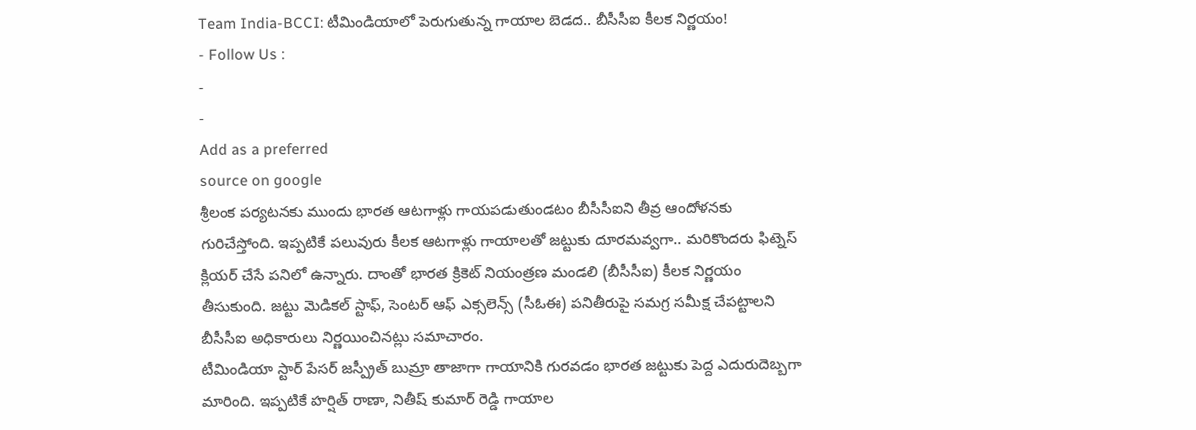Team India-BCCI: టీమిండియాలో పెరుగుతున్న గాయాల బెడద.. బీసీసీఐ కీలక నిర్ణయం!
- Follow Us :
-
-
Add as a preferred
source on google
శ్రీలంక పర్యటనకు ముందు భారత ఆటగాళ్లు గాయపడుతుండటం బీసీసీఐని తీవ్ర ఆందోళనకు గురిచేస్తోంది. ఇప్పటికే పలువురు కీలక ఆటగాళ్లు గాయాలతో జట్టుకు దూరమవ్వగా.. మరికొందరు ఫిట్నెస్ క్లియర్ చేసే పనిలో ఉన్నారు. దాంతో భారత క్రికెట్ నియంత్రణ మండలి (బీసీసీఐ) కీలక నిర్ణయం తీసుకుంది. జట్టు మెడికల్ స్టాఫ్, సెంటర్ ఆఫ్ ఎక్సలెన్స్ (సీఓఈ) పనితీరుపై సమగ్ర సమీక్ష చేపట్టాలని బీసీసీఐ అధికారులు నిర్ణయించినట్లు సమాచారం.
టీమిండియా స్టార్ పేసర్ జస్ప్రీత్ బుమ్రా తాజాగా గాయానికి గురవడం భారత జట్టుకు పెద్ద ఎదురుదెబ్బగా మారింది. ఇప్పటికే హర్షిత్ రాణా, నితీష్ కుమార్ రెడ్డి గాయాల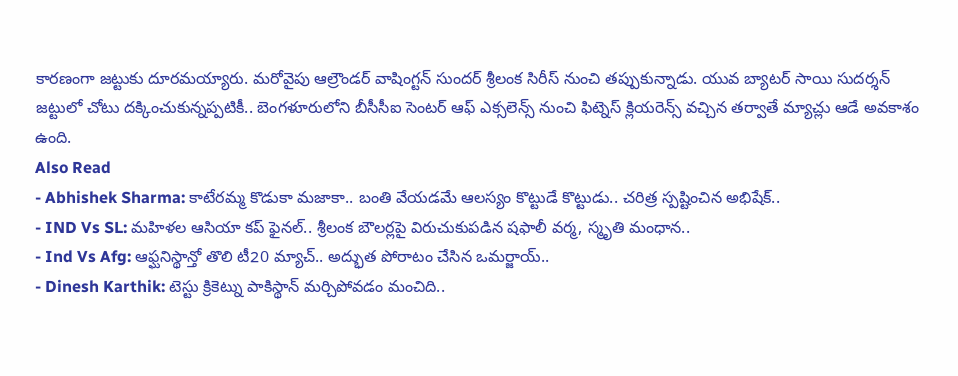కారణంగా జట్టుకు దూరమయ్యారు. మరోవైపు ఆల్రౌండర్ వాషింగ్టన్ సుందర్ శ్రీలంక సిరీస్ నుంచి తప్పుకున్నాడు. యువ బ్యాటర్ సాయి సుదర్శన్ జట్టులో చోటు దక్కించుకున్నప్పటికీ.. బెంగళూరులోని బీసీసీఐ సెంటర్ ఆఫ్ ఎక్సలెన్స్ నుంచి ఫిట్నెస్ క్లియరెన్స్ వచ్చిన తర్వాతే మ్యాచ్లు ఆడే అవకాశం ఉంది.
Also Read
- Abhishek Sharma: కాటేరమ్మ కొడుకా మజాకా.. బంతి వేయడమే ఆలస్యం కొట్టుడే కొట్టుడు.. చరిత్ర స్పష్టించిన అభిషేక్..
- IND Vs SL: మహిళల ఆసియా కప్ ఫైనల్.. శ్రీలంక బౌలర్లపై విరుచుకుపడిన షఫాలీ వర్మ, స్మృతి మంధాన..
- Ind Vs Afg: ఆఫ్ఘనిస్థాన్తో తొలి టీ20 మ్యాచ్.. అద్భుత పోరాటం చేసిన ఒమర్జాయ్..
- Dinesh Karthik: టెస్టు క్రికెట్ను పాకిస్థాన్ మర్చిపోవడం మంచిది..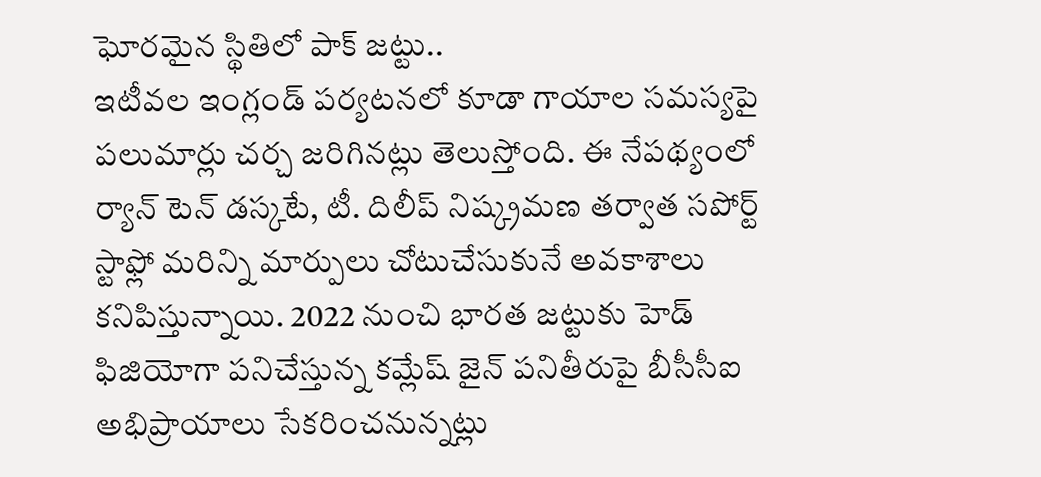ఘోరమైన స్థితిలో పాక్ జట్టు..
ఇటీవల ఇంగ్లండ్ పర్యటనలో కూడా గాయాల సమస్యపై పలుమార్లు చర్చ జరిగినట్లు తెలుస్తోంది. ఈ నేపథ్యంలో ర్యాన్ టెన్ డస్కటే, టీ. దిలీప్ నిష్క్రమణ తర్వాత సపోర్ట్ స్టాఫ్లో మరిన్ని మార్పులు చోటుచేసుకునే అవకాశాలు కనిపిస్తున్నాయి. 2022 నుంచి భారత జట్టుకు హెడ్ ఫిజియోగా పనిచేస్తున్న కమ్లేష్ జైన్ పనితీరుపై బీసీసీఐ అభిప్రాయాలు సేకరించనున్నట్లు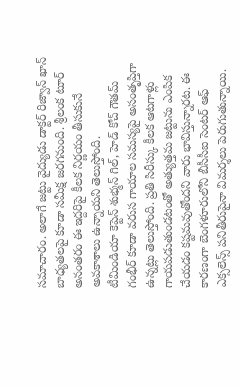సమాచారం. అలాగే జట్టు వైద్యుడు డాక్టర్ రిజ్వాన్ ఖాన్ బాధ్యతలపై కూడా సమీక్ష జరగనుంది. శ్రీలంక టూర్ అనంతరం ఈ ఇద్దరిపై కీలక నిర్ణయం తీసుకునే అవకాశాలు ఉన్నాయని తెలుస్తోంది.
టీమిండియా కెప్టెన్ శుభ్మన్ గిల్, హెడ్ కోచ్ గౌతమ్ గంభీర్ కూడా వరుస గాయాల సమస్యపై అసంతృప్తిగా ఉన్నట్లు తెలుస్తోంది. ప్రతి సిరీస్కు కీలక ఆటగాళ్లు గాయపడుతుండటంతో అత్యుత్తమ జట్టును ఎంపిక చేయడం కష్టమవుతోందని వారు భావిస్తున్నారట. ఈ కారణంగా బెంగళూరులోని బీసీసీఐ సెంటర్ ఆఫ్ ఎక్సలెన్స్ పనితీరుపైనా విమర్శలు పెరుగుతున్నాయి.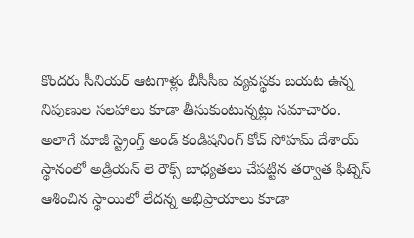కొందరు సీనియర్ ఆటగాళ్లు బీసీసీఐ వ్యవస్థకు బయట ఉన్న నిపుణుల సలహాలు కూడా తీసుకుంటున్నట్లు సమాచారం. అలాగే మాజీ స్ట్రెంగ్త్ అండ్ కండిషనింగ్ కోచ్ సోహమ్ దేశాయ్ స్థానంలో అడ్రియన్ లె రౌక్స్ బాధ్యతలు చేపట్టిన తర్వాత ఫిట్నెస్ ఆశించిన స్థాయిలో లేదన్న అభిప్రాయాలు కూడా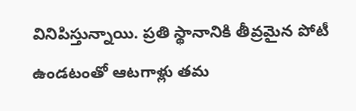వినిపిస్తున్నాయి. ప్రతి స్థానానికి తీవ్రమైన పోటీ ఉండటంతో ఆటగాళ్లు తమ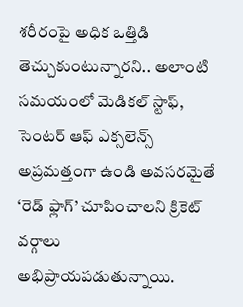శరీరంపై అధిక ఒత్తిడి తెచ్చుకుంటున్నారని.. అలాంటి సమయంలో మెడికల్ స్టాఫ్, సెంటర్ ఆఫ్ ఎక్సలెన్స్ అప్రమత్తంగా ఉండి అవసరమైతే ‘రెడ్ ఫ్లాగ్’ చూపించాలని క్రికెట్ వర్గాలు అభిప్రాయపడుతున్నాయి.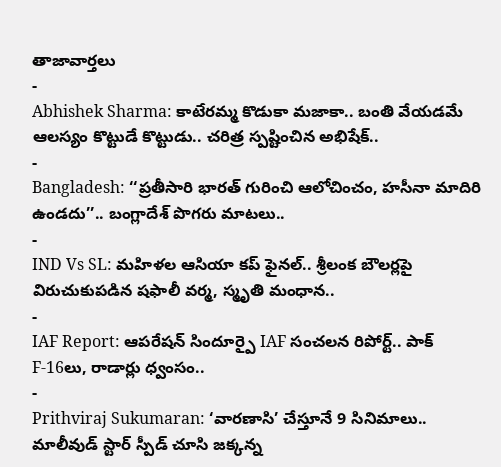తాజావార్తలు
-
Abhishek Sharma: కాటేరమ్మ కొడుకా మజాకా.. బంతి వేయడమే ఆలస్యం కొట్టుడే కొట్టుడు.. చరిత్ర స్పష్టించిన అభిషేక్..
-
Bangladesh: ‘‘ప్రతీసారి భారత్ గురించి ఆలోచించం, హసీనా మాదిరి ఉండదు’’.. బంగ్లాదేశ్ పొగరు మాటలు..
-
IND Vs SL: మహిళల ఆసియా కప్ ఫైనల్.. శ్రీలంక బౌలర్లపై విరుచుకుపడిన షఫాలీ వర్మ, స్మృతి మంధాన..
-
IAF Report: ఆపరేషన్ సిందూర్పై IAF సంచలన రిపోర్ట్.. పాక్ F-16లు, రాడార్లు ధ్వంసం..
-
Prithviraj Sukumaran: ‘వారణాసి’ చేస్తూనే 9 సినిమాలు.. మాలీవుడ్ స్టార్ స్పీడ్ చూసి జక్కన్న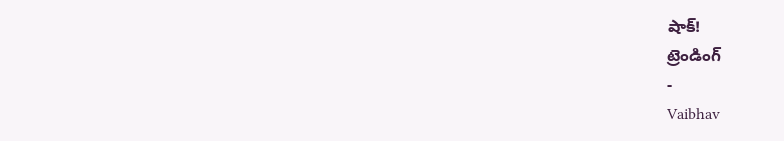షాక్!
ట్రెండింగ్
-
Vaibhav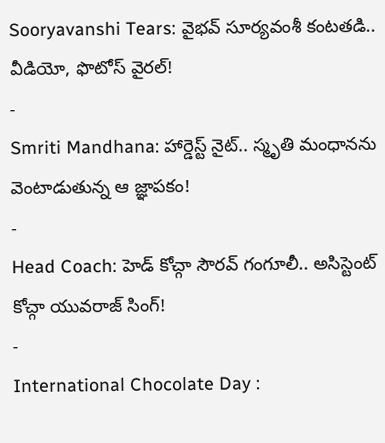Sooryavanshi Tears: వైభవ్ సూర్యవంశీ కంటతడి.. వీడియో, ఫొటోస్ వైరల్!
-
Smriti Mandhana: హార్డెస్ట్ నైట్.. స్మృతి మంధానను వెంటాడుతున్న ఆ జ్ఞాపకం!
-
Head Coach: హెడ్ కోచ్గా సౌరవ్ గంగూలీ.. అసిస్టెంట్ కోచ్గా యువరాజ్ సింగ్!
-
International Chocolate Day :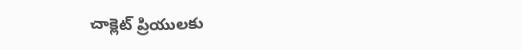చాక్లెట్ ప్రియులకు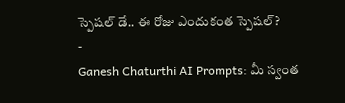స్పెషల్ డే.. ఈ రోజు ఎందుకంత స్పెషల్?
-
Ganesh Chaturthi AI Prompts: మీ స్వంత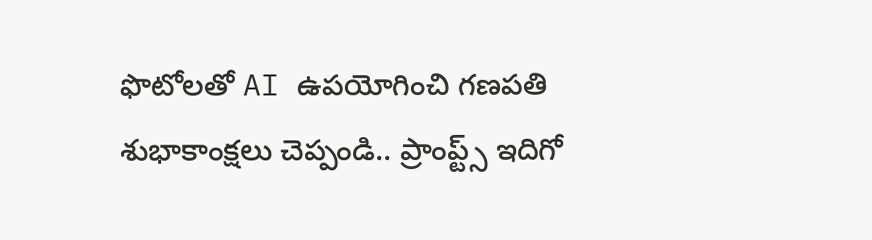ఫొటోలతో AI ఉపయోగించి గణపతి శుభాకాంక్షలు చెప్పండి.. ప్రాంప్ట్స్ ఇదిగో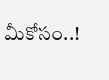మీకోసం..!